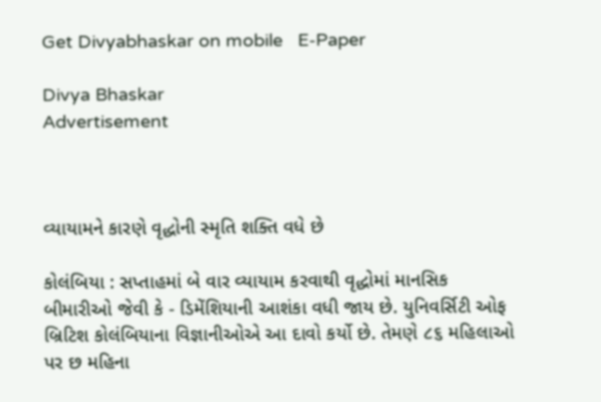Get Divyabhaskar on mobile   E-Paper

Divya Bhaskar
Advertisement



વ્યાયામને કારણે વૃદ્ધોની સ્મૃતિ શક્તિ વધે છે

કોલંબિયા : સપ્તાહમાં બે વાર વ્યાયામ કરવાથી વૃદ્ધોમાં માનસિક બીમારીઓ જેવી કે - ડિમેંશિયાની આશંકા વધી જાય છે. યુનિવર્સિટી ઓફ બ્રિટિશ કોલંબિયાના વિજ્ઞાનીઓએ આ દાવો કર્યો છે. તેમણે ૮૬ મહિલાઓ પર છ મહિના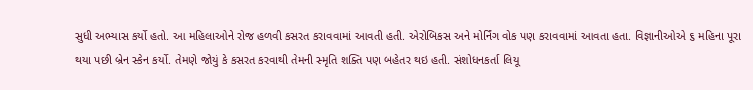સુધી અભ્યાસ કર્યો હતો. આ મહિલાઓને રોજ હળવી કસરત કરાવવામાં આવતી હતી. એરોબિકસ અને મોર્નિંગ વોક પણ કરાવવામાં આવતા હતા. વિજ્ઞાનીઓએ ૬ મહિના પૂરા થયા પછી બ્રેન સ્કેન કર્યો. તેમણે જોયું કે કસરત કરવાથી તેમની સ્મૃતિ શક્તિ પણ બહેતર થઇ હતી. સંશોધનકર્તા લિયૂ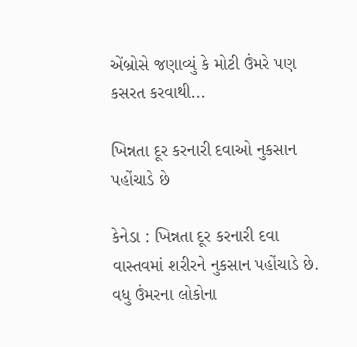એંબ્રોસે જણાવ્યું કે મોટી ઉંમરે પણ કસરત કરવાથી...

ખિન્નતા દૂર કરનારી દવાઓ નુકસાન પહોંચાડે છે

કેનેડા : ખિન્નતા દૂર કરનારી દવા વાસ્તવમાં શરીરને નુકસાન પહોંચાડે છે. વધુ ઉંમરના લોકોના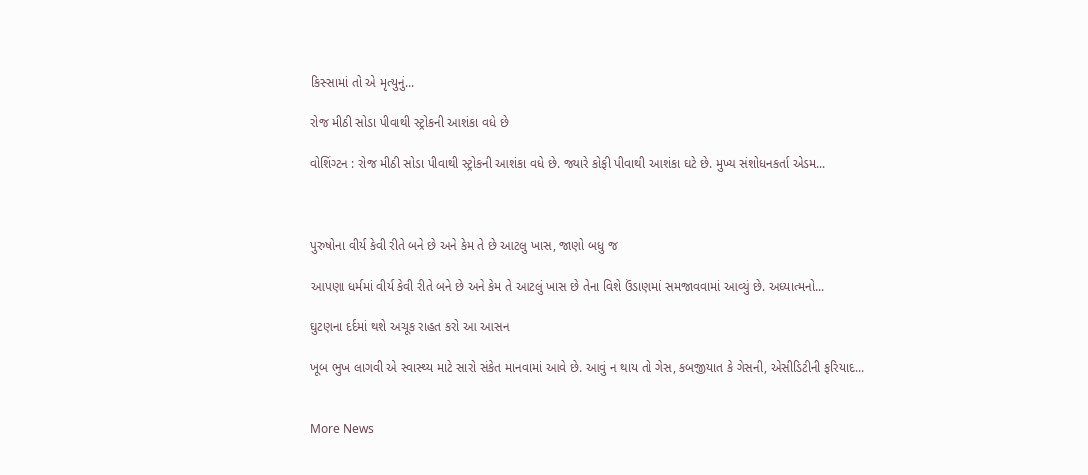કિસ્સામાં તો એ મૃત્યુનું...

રોજ મીઠી સોડા પીવાથી સ્ટ્રોકની આશંકા વધે છે

વોશિંગ્ટન : રોજ મીઠી સોડા પીવાથી સ્ટ્રોકની આશંકા વધે છે. જ્યારે કોફી પીવાથી આશંકા ઘટે છે. મુખ્ય સંશોધનકર્તા એડમ...



પુરુષોના વીર્ય કેવી રીતે બને છે અને કેમ તે છે આટલુ ખાસ, જાણો બધુ જ

આપણા ધર્મમાં વીર્ય કેવી રીતે બને છે અને કેમ તે આટલું ખાસ છે તેના વિશે ઉંડાણમાં સમજાવવામાં આવ્યું છે. અધ્યાત્મનો...

ઘુટણના દર્દમાં થશે અચૂક રાહત કરો આ આસન

ખૂબ ભુખ લાગવી એ સ્વાસ્થ્ય માટે સારો સંકેત માનવામાં આવે છે. આવું ન થાય તો ગેસ, કબજીયાત કે ગેસની, એસીડિટીની ફરિયાદ...


More News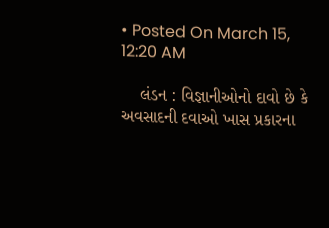• Posted On March 15, 12:20 AM

    લંડન : વિજ્ઞાનીઓનો દાવો છે કે અવસાદની દવાઓ ખાસ પ્રકારના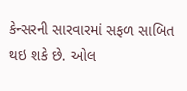કેન્સરની સારવારમાં સફળ સાબિત થઇ શકે છે. ઓલ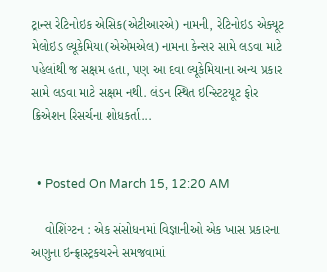ટ્રાન્સ રેટિનોઇક એસિક(એટીઆરએ) નામની, રેટિનોઇડ એક્યૂટ મેલોઇડ લ્યૂકેમિયા(એએમએલ) નામના કેન્સર સામે લડવા માટે પહેલાંથી જ સક્ષમ હતા, પણ આ દવા લ્યૂકેમિયાના અન્ય પ્રકાર સામે લડવા માટે સક્ષમ નથી. લંડન સ્થિત ઇન્સ્ટિ‌ટયૂટ ફોર ક્રિએશન રિસર્ચના શોધકર્તા...


  • Posted On March 15, 12:20 AM

    વોશિંગ્ટન : એક સંસોધનમાં વિજ્ઞાનીઓ એક ખાસ પ્રકારના અણુના ઇન્ફ્રાસ્ટ્રકચરને સમજવામાં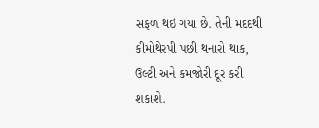સફળ થઇ ગયા છે. તેની મદદથી કીમોથેરપી પછી થનારો થાક, ઉલ્ટી અને કમજોરી દૂર કરી શકાશે.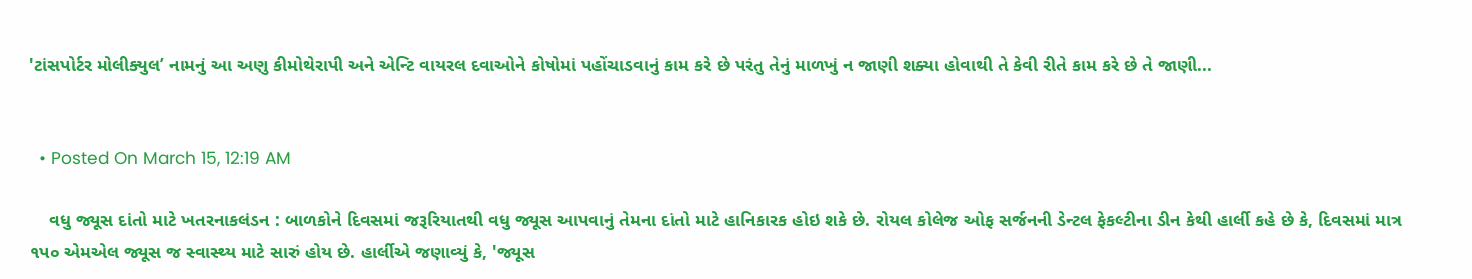'ટાંસપોર્ટર મોલીક્યુલ’ નામનું આ અણુ કીમોથેરાપી અને એન્ટિ વાયરલ દવાઓને કોષોમાં પહોંચાડવાનું કામ કરે છે પરંતુ તેનું માળખું ન જાણી શક્યા હોવાથી તે કેવી રીતે કામ કરે છે તે જાણી...


  • Posted On March 15, 12:19 AM

    વધુ જ્યૂસ દાંતો માટે ખતરનાકલંડન : બાળકોને દિવસમાં જરૂરિયાતથી વધુ જ્યૂસ આપવાનું તેમના દાંતો માટે હાનિકારક હોઇ શકે છે. રોયલ કોલેજ ઓફ સર્જનની ડેન્ટલ ફેકલ્ટીના ડીન કેથી હાર્લી કહે છે કે, દિવસમાં માત્ર ૧પ૦ એમએલ જ્યૂસ જ સ્વાસ્થ્ય માટે સારું હોય છે. હાર્લીએ જણાવ્યું કે, 'જ્યૂસ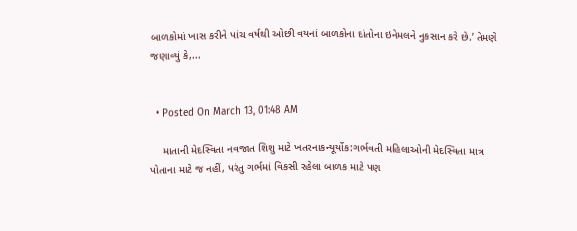બાળકોમાં ખાસ કરીને પાંચ વર્ષથી ઓછી વયનાં બાળકોના દાંતોના ઇનેમલને નુકસાન કરે છે.’ તેમણે જણાવ્યું કે,...


  • Posted On March 13, 01:48 AM

    માતાની મેદસ્વિતા નવજાત શિશુ માટે ખતરનાકન્યૂર્યોક:ગર્ભવતી મહિ‌લાઓની મેદસ્વિતા માત્ર પોતાના માટે જ નહીં, પરંતુ ગર્ભમાં વિકસી રહેલા બાળક માટે પણ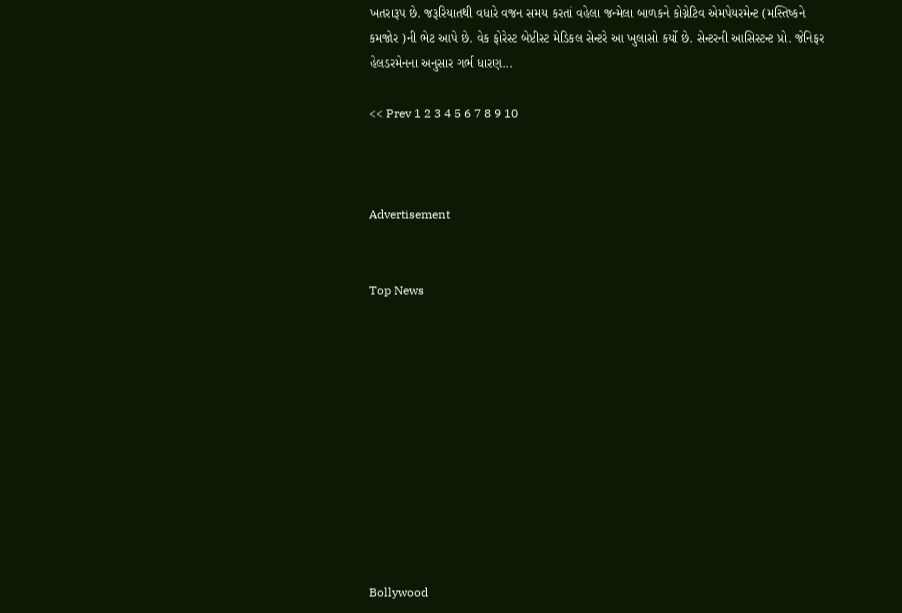ખતરારૂપ છે. જરૂરિયાતથી વધારે વજન સમય કરતાં વહેલા જન્મેલા બાળકને કોગ્નેટિવ એમપેયરમેન્ટ (મસ્તિષ્કને કમજોર )ની ભેટ આપે છે. વેક ફોરેસ્ટ બેપ્ટીસ્ટ મેડિકલ સેન્ટરે આ ખુલાસો કર્યો છે. સેન્ટરની આસિસ્ટન્ટ પ્રો. જેનિફર હેલડરમેનના અનુસાર ગર્ભ ધારણ...

<< Prev 1 2 3 4 5 6 7 8 9 10



Advertisement


Top News











Bollywood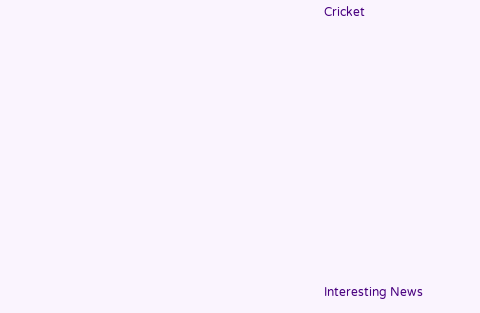Cricket











Interesting News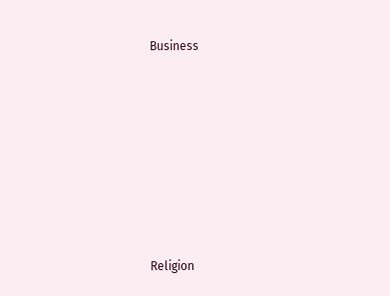Business











Religion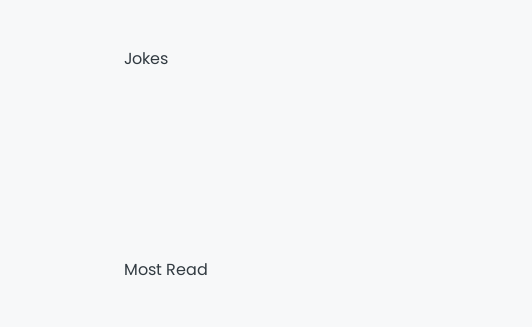Jokes











Most Read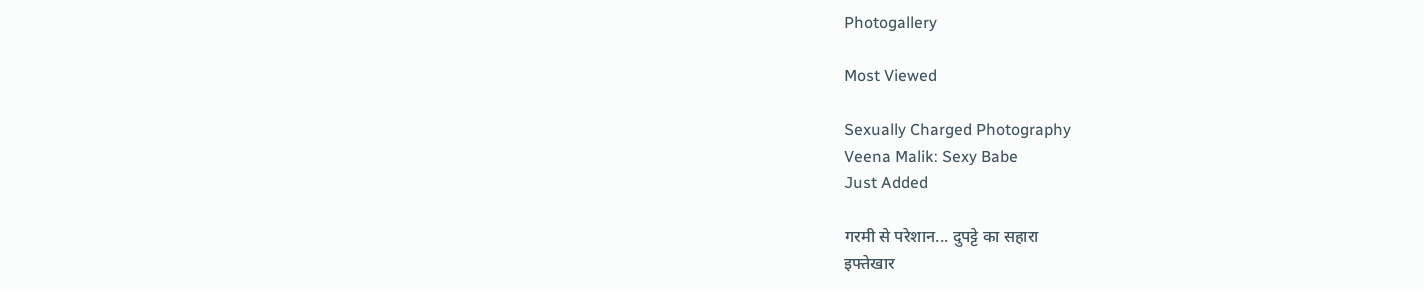Photogallery

Most Viewed

Sexually Charged Photography
Veena Malik: Sexy Babe
Just Added

गरमी से परेशान... दुपट्टे का सहारा
इफ्तेखार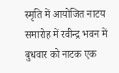स्मृति में आयोजित नाटय समारोह में रवीन्द्र भवन में बुधवार को नाटक एक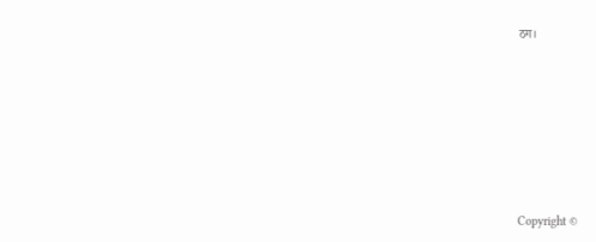ठग।







Copyright ©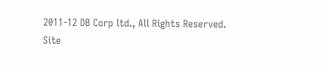2011-12 DB Corp ltd., All Rights Reserved.
Site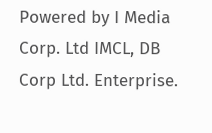Powered by I Media Corp. Ltd IMCL, DB Corp Ltd. Enterprise.